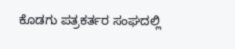ಕೊಡಗು ಪತ್ರಕರ್ತರ ಸಂಘದಲ್ಲಿ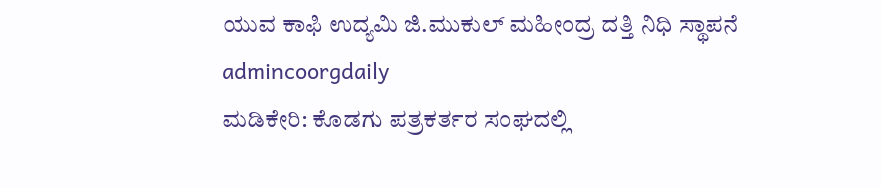ಯುವ ಕಾಫಿ ಉದ್ಯಮಿ ಜಿ.ಮುಕುಲ್ ಮಹೀಂದ್ರ ದತ್ತಿ ನಿಧಿ ಸ್ಥಾಪನೆ
admincoorgdaily
ಮಡಿಕೇರಿ: ಕೊಡಗು ಪತ್ರಕರ್ತರ ಸಂಘದಲ್ಲಿ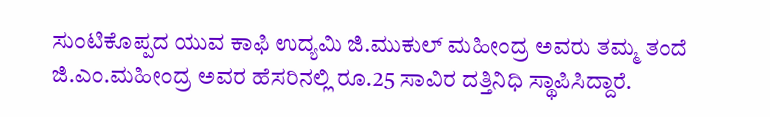ಸುಂಟಿಕೊಪ್ಪದ ಯುವ ಕಾಫಿ ಉದ್ಯಮಿ ಜಿ.ಮುಕುಲ್ ಮಹೀಂದ್ರ ಅವರು ತಮ್ಮ ತಂದೆ ಜಿ.ಎಂ.ಮಹೀಂದ್ರ ಅವರ ಹೆಸರಿನಲ್ಲಿ ರೂ.25 ಸಾವಿರ ದತ್ತಿನಿಧಿ ಸ್ಥಾಪಿಸಿದ್ದಾರೆ.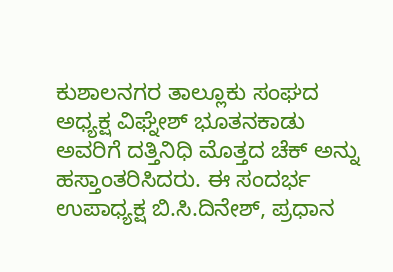ಕುಶಾಲನಗರ ತಾಲ್ಲೂಕು ಸಂಘದ ಅಧ್ಯಕ್ಷ ವಿಘ್ನೇಶ್ ಭೂತನಕಾಡು ಅವರಿಗೆ ದತ್ತಿನಿಧಿ ಮೊತ್ತದ ಚೆಕ್ ಅನ್ನು ಹಸ್ತಾಂತರಿಸಿದರು. ಈ ಸಂದರ್ಭ ಉಪಾಧ್ಯಕ್ಷ ಬಿ.ಸಿ.ದಿನೇಶ್, ಪ್ರಧಾನ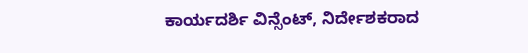ಕಾರ್ಯದರ್ಶಿ ವಿನ್ಸೆಂಟ್, ನಿರ್ದೇಶಕರಾದ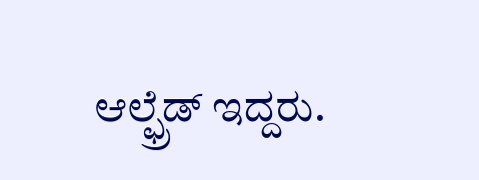ಆಲ್ಫ್ರೆಡ್ ಇದ್ದರು.